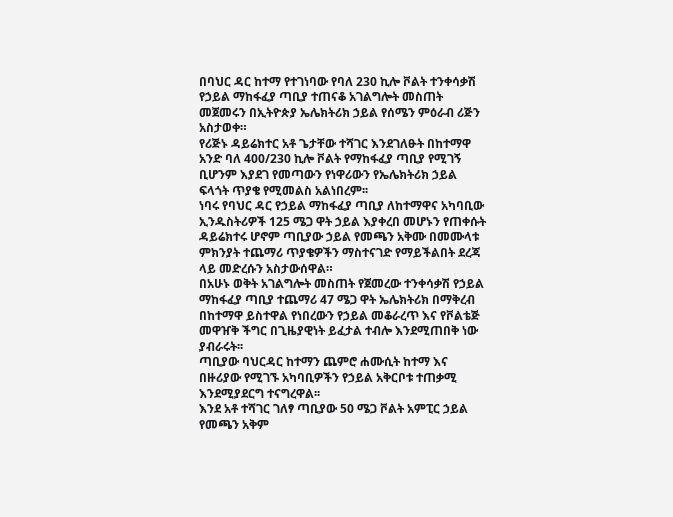በባህር ዳር ከተማ የተገነባው የባለ 230 ኪሎ ቮልት ተንቀሳቃሽ የኃይል ማከፋፈያ ጣቢያ ተጠናቆ አገልግሎት መስጠት መጀመሩን በኢትዮጵያ ኤሌክትሪክ ኃይል የሰሜን ምዕራብ ሪጅን አስታወቀ።
የሪጅኑ ዳይሬክተር አቶ ጌታቸው ተሻገር እንደገለፁት በከተማዋ አንድ ባለ 400/230 ኪሎ ቮልት የማከፋፈያ ጣቢያ የሚገኝ ቢሆንም እያደገ የመጣውን የነዋሪውን የኤሌክትሪክ ኃይል ፍላጎት ጥያቄ የሚመልስ አልነበረም፡፡
ነባሩ የባህር ዳር የኃይል ማከፋፈያ ጣቢያ ለከተማዋና አካባቢው ኢንዱስትሪዎች 125 ሜጋ ዋት ኃይል እያቀረበ መሆኑን የጠቀሱት ዳይሬክተሩ ሆኖም ጣቢያው ኃይል የመጫን አቅሙ በመሙላቱ ምክንያት ተጨማሪ ጥያቄዎችን ማስተናገድ የማይችልበት ደረጃ ላይ መድረሱን አስታውሰዋል።
በአሁኑ ወቅት አገልግሎት መስጠት የጀመረው ተንቀሳቃሽ የኃይል ማከፋፈያ ጣቢያ ተጨማሪ 47 ሜጋ ዋት ኤሌክትሪክ በማቅረብ በከተማዋ ይስተዋል የነበረውን የኃይል መቆራረጥ እና የቮልቴጅ መዋዠቅ ችግር በጊዜያዊነት ይፈታል ተብሎ እንደሚጠበቅ ነው ያብራሩት፡፡
ጣቢያው ባህርዳር ከተማን ጨምሮ ሐሙሲት ከተማ እና በዙሪያው የሚገኙ አካባቢዎችን የኃይል አቅርቦቱ ተጠቃሚ እንደሚያደርግ ተናግረዋል፡፡
እንደ አቶ ተሻገር ገለፃ ጣቢያው 50 ሜጋ ቮልት አምፒር ኃይል የመጫን አቅም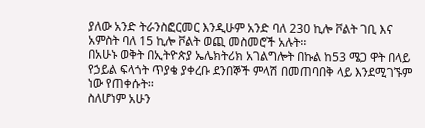ያለው አንድ ትራንስፎርመር እንዲሁም አንድ ባለ 230 ኪሎ ቮልት ገቢ እና አምስት ባለ 15 ኪሎ ቮልት ወጪ መስመሮች አሉት፡፡
በአሁኑ ወቅት በኢትዮጵያ ኤሌክትሪክ አገልግሎት በኩል ከ53 ሜጋ ዋት በላይ የኃይል ፍላጎት ጥያቄ ያቀረቡ ደንበኞች ምላሽ በመጠባበቅ ላይ እንደሚገኙም ነው የጠቀሱት፡፡
ስለሆነም አሁን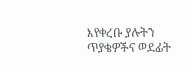እየቀረቡ ያሉትን ጥያቄዎችና ወደፊት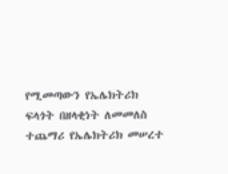የሚመጣውን የኤሌክትሪክ ፍላጎት በዘላቂነት ለመመለስ ተጨማሪ የኤሌክትሪክ መሠረተ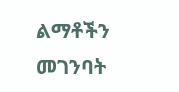ልማቶችን መገንባት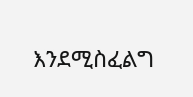እንደሚስፈልግ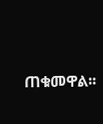ጠቁመዋል፡፡